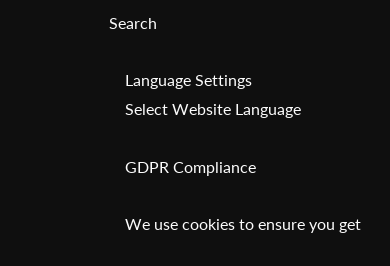Search

    Language Settings
    Select Website Language

    GDPR Compliance

    We use cookies to ensure you get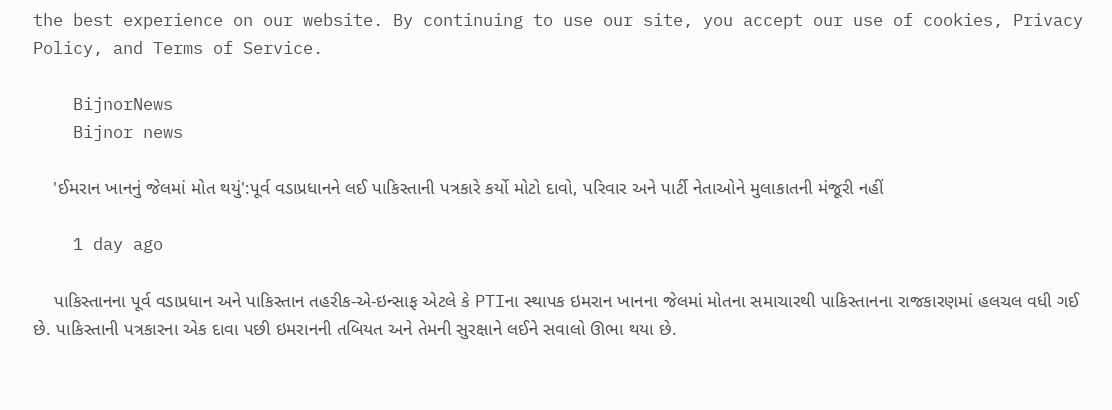the best experience on our website. By continuing to use our site, you accept our use of cookies, Privacy Policy, and Terms of Service.

    BijnorNews
    Bijnor news

    'ઈમરાન ખાનનું જેલમાં મોત થયું':પૂર્વ વડાપ્રધાનને લઈ પાકિસ્તાની પત્રકારે કર્યો મોટો દાવો, પરિવાર અને પાર્ટી નેતાઓને મુલાકાતની મંજૂરી નહીં

    1 day ago

    પાકિસ્તાનના પૂર્વ વડાપ્રધાન અને પાકિસ્તાન તહરીક-એ-ઇન્સાફ એટલે કે PTIના સ્થાપક ઇમરાન ખાનના જેલમાં મોતના સમાચારથી પાકિસ્તાનના રાજકારણમાં હલચલ વધી ગઈ છે. પાકિસ્તાની પત્રકારના એક દાવા પછી ઇમરાનની તબિયત અને તેમની સુરક્ષાને લઈને સવાલો ઊભા થયા છે.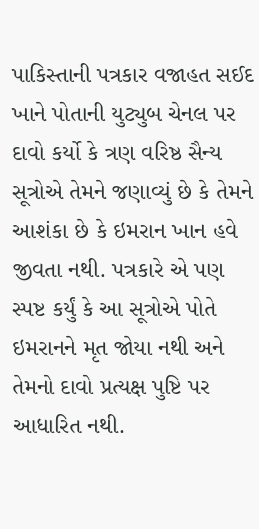પાકિસ્તાની પત્રકાર વજાહત સઈદ ખાને પોતાની યુટ્યુબ ચેનલ પર દાવો કર્યો કે ત્રણ વરિષ્ઠ સૈન્ય સૂત્રોએ તેમને જણાવ્યું છે કે તેમને આશંકા છે કે ઇમરાન ખાન હવે જીવતા નથી. પત્રકારે એ પણ સ્પષ્ટ કર્યું કે આ સૂત્રોએ પોતે ઇમરાનને મૃત જોયા નથી અને તેમનો દાવો પ્રત્યક્ષ પુષ્ટિ પર આધારિત નથી.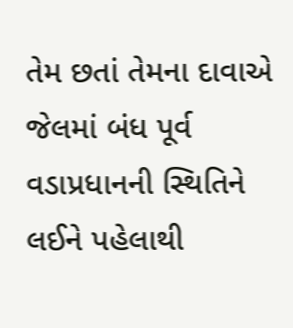તેમ છતાં તેમના દાવાએ જેલમાં બંધ પૂર્વ વડાપ્રધાનની સ્થિતિને લઈને પહેલાથી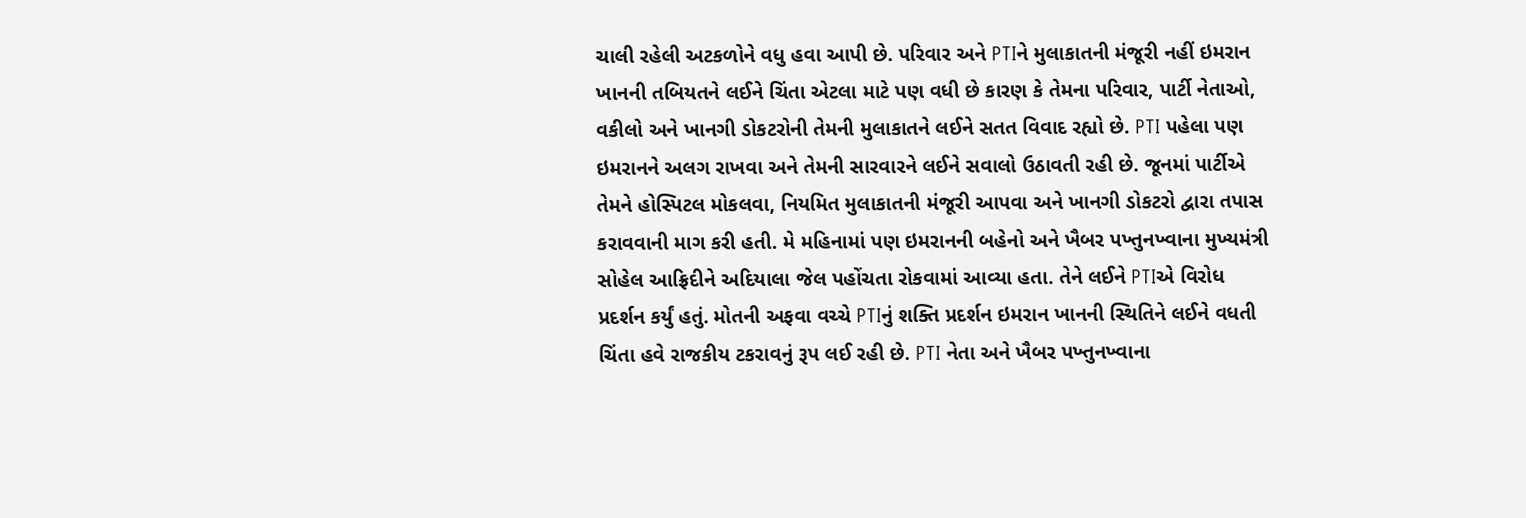ચાલી રહેલી અટકળોને વધુ હવા આપી છે. પરિવાર અને PTIને મુલાકાતની મંજૂરી નહીં ઇમરાન ખાનની તબિયતને લઈને ચિંતા એટલા માટે પણ વધી છે કારણ કે તેમના પરિવાર, પાર્ટી નેતાઓ, વકીલો અને ખાનગી ડોકટરોની તેમની મુલાકાતને લઈને સતત વિવાદ રહ્યો છે. PTI પહેલા પણ ઇમરાનને અલગ રાખવા અને તેમની સારવારને લઈને સવાલો ઉઠાવતી રહી છે. જૂનમાં પાર્ટીએ તેમને હોસ્પિટલ મોકલવા, નિયમિત મુલાકાતની મંજૂરી આપવા અને ખાનગી ડોકટરો દ્વારા તપાસ કરાવવાની માગ કરી હતી. મે મહિનામાં પણ ઇમરાનની બહેનો અને ખૈબર પખ્તુનખ્વાના મુખ્યમંત્રી સોહેલ આફ્રિદીને અદિયાલા જેલ પહોંચતા રોકવામાં આવ્યા હતા. તેને લઈને PTIએ વિરોધ પ્રદર્શન કર્યું હતું. મોતની અફવા વચ્ચે PTIનું શક્તિ પ્રદર્શન ઇમરાન ખાનની સ્થિતિને લઈને વધતી ચિંતા હવે રાજકીય ટકરાવનું રૂપ લઈ રહી છે. PTI નેતા અને ખૈબર પખ્તુનખ્વાના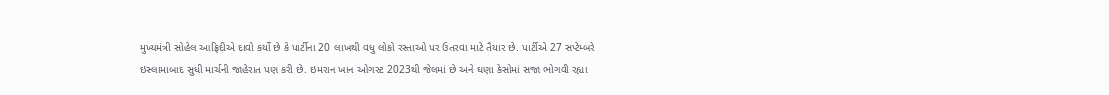મુખ્યમંત્રી સોહેલ આફ્રિદીએ દાવો કર્યો છે કે પાર્ટીના 20 લાખથી વધુ લોકો રસ્તાઓ પર ઉતરવા માટે તૈયાર છે. પાર્ટીએ 27 સપ્ટેમ્બરે ઇસ્લામાબાદ સુધી માર્ચની જાહેરાત પણ કરી છે. ઇમરાન ખાન ઓગસ્ટ 2023થી જેલમાં છે અને ઘણા કેસોમાં સજા ભોગવી રહ્યા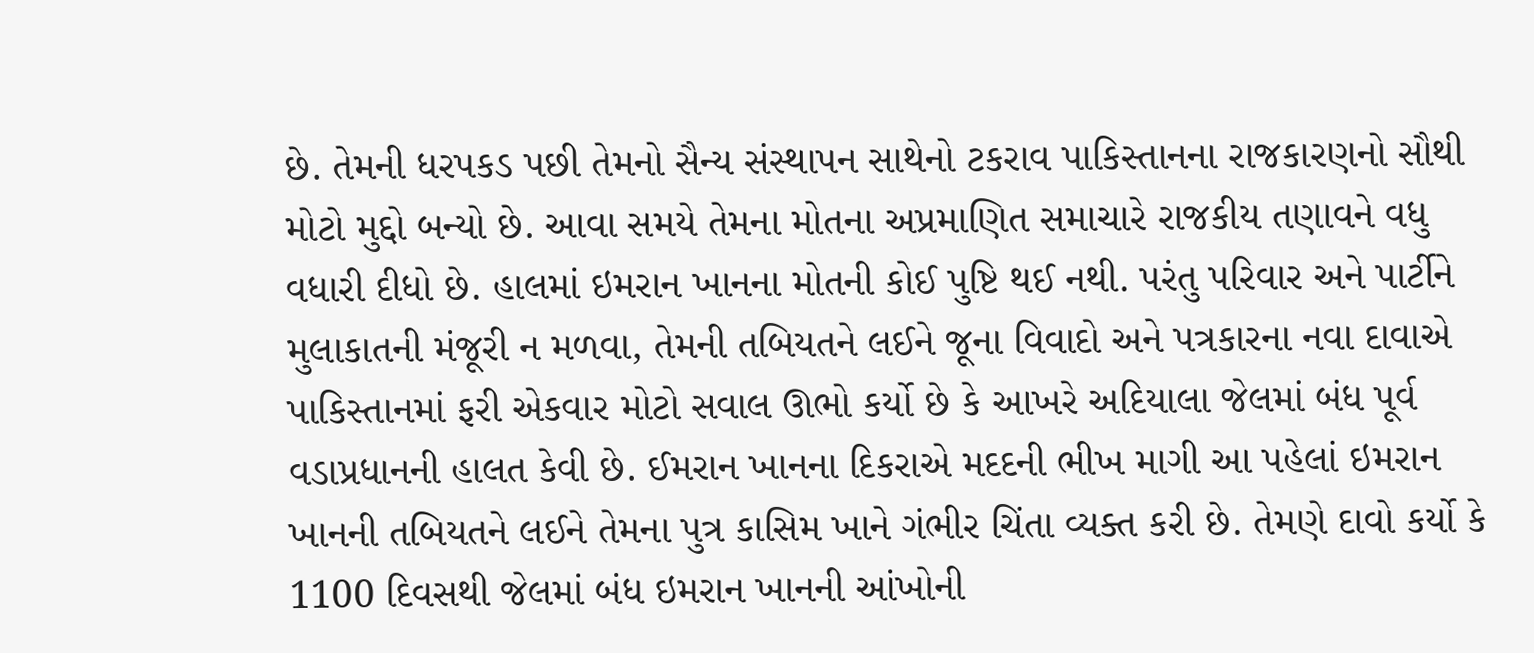છે. તેમની ધરપકડ પછી તેમનો સૈન્ય સંસ્થાપન સાથેનો ટકરાવ પાકિસ્તાનના રાજકારણનો સૌથી મોટો મુદ્દો બન્યો છે. આવા સમયે તેમના મોતના અપ્રમાણિત સમાચારે રાજકીય તણાવને વધુ વધારી દીધો છે. હાલમાં ઇમરાન ખાનના મોતની કોઈ પુષ્ટિ થઈ નથી. પરંતુ પરિવાર અને પાર્ટીને મુલાકાતની મંજૂરી ન મળવા, તેમની તબિયતને લઈને જૂના વિવાદો અને પત્રકારના નવા દાવાએ પાકિસ્તાનમાં ફરી એકવાર મોટો સવાલ ઊભો કર્યો છે કે આખરે અદિયાલા જેલમાં બંધ પૂર્વ વડાપ્રધાનની હાલત કેવી છે. ઈમરાન ખાનના દિકરાએ મદદની ભીખ માગી આ પહેલાં ઇમરાન ખાનની તબિયતને લઈને તેમના પુત્ર કાસિમ ખાને ગંભીર ચિંતા વ્યક્ત કરી છે. તેમણે દાવો કર્યો કે 1100 દિવસથી જેલમાં બંધ ઇમરાન ખાનની આંખોની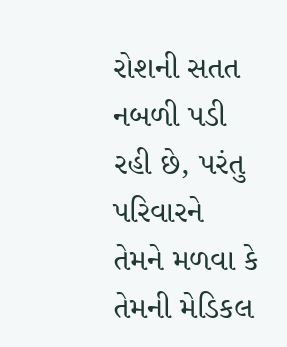રોશની સતત નબળી પડી રહી છે, પરંતુ પરિવારને તેમને મળવા કે તેમની મેડિકલ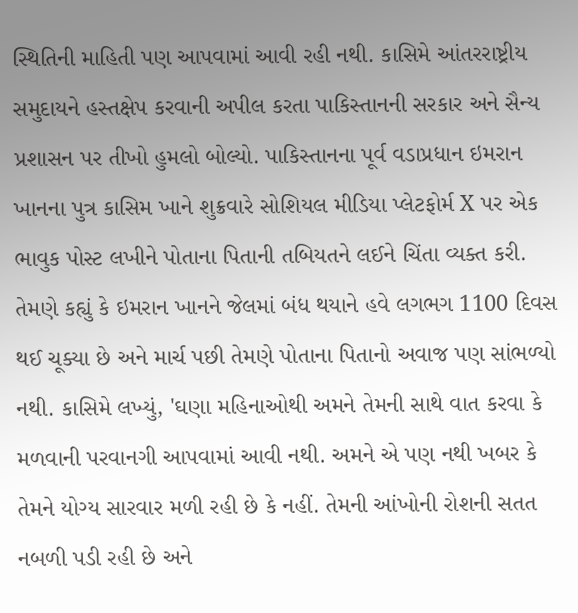સ્થિતિની માહિતી પણ આપવામાં આવી રહી નથી. કાસિમે આંતરરાષ્ટ્રીય સમુદાયને હસ્તક્ષેપ કરવાની અપીલ કરતા પાકિસ્તાનની સરકાર અને સૈન્ય પ્રશાસન પર તીખો હુમલો બોલ્યો. પાકિસ્તાનના પૂર્વ વડાપ્રધાન ઇમરાન ખાનના પુત્ર કાસિમ ખાને શુક્રવારે સોશિયલ મીડિયા પ્લેટફોર્મ X પર એક ભાવુક પોસ્ટ લખીને પોતાના પિતાની તબિયતને લઈને ચિંતા વ્યક્ત કરી. તેમણે કહ્યું કે ઇમરાન ખાનને જેલમાં બંધ થયાને હવે લગભગ 1100 દિવસ થઈ ચૂક્યા છે અને માર્ચ પછી તેમણે પોતાના પિતાનો અવાજ પણ સાંભળ્યો નથી. કાસિમે લખ્યું, 'ઘણા મહિનાઓથી અમને તેમની સાથે વાત કરવા કે મળવાની પરવાનગી આપવામાં આવી નથી. અમને એ પણ નથી ખબર કે તેમને યોગ્ય સારવાર મળી રહી છે કે નહીં. તેમની આંખોની રોશની સતત નબળી પડી રહી છે અને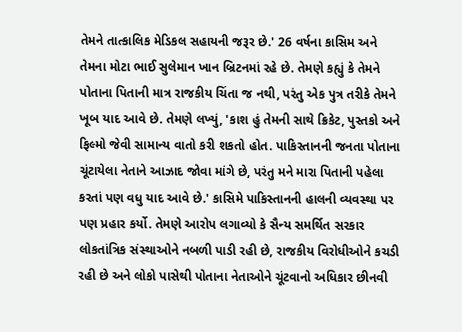તેમને તાત્કાલિક મેડિકલ સહાયની જરૂર છે.' 26 વર્ષના કાસિમ અને તેમના મોટા ભાઈ સુલેમાન ખાન બ્રિટનમાં રહે છે. તેમણે કહ્યું કે તેમને પોતાના પિતાની માત્ર રાજકીય ચિંતા જ નથી, પરંતુ એક પુત્ર તરીકે તેમને ખૂબ યાદ આવે છે. તેમણે લખ્યું, 'કાશ હું તેમની સાથે ક્રિકેટ, પુસ્તકો અને ફિલ્મો જેવી સામાન્ય વાતો કરી શકતો હોત. પાકિસ્તાનની જનતા પોતાના ચૂંટાયેલા નેતાને આઝાદ જોવા માંગે છે, પરંતુ મને મારા પિતાની પહેલા કરતાં પણ વધુ યાદ આવે છે.' કાસિમે પાકિસ્તાનની હાલની વ્યવસ્થા પર પણ પ્રહાર કર્યો. તેમણે આરોપ લગાવ્યો કે સૈન્ય સમર્થિત સરકાર લોકતાંત્રિક સંસ્થાઓને નબળી પાડી રહી છે, રાજકીય વિરોધીઓને કચડી રહી છે અને લોકો પાસેથી પોતાના નેતાઓને ચૂંટવાનો અધિકાર છીનવી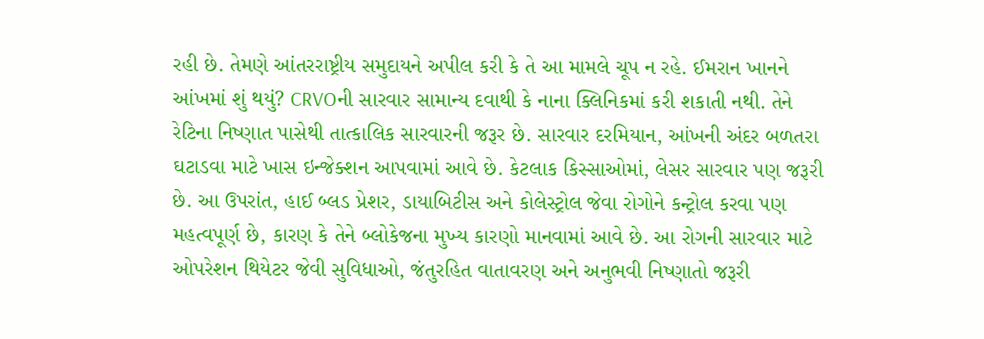રહી છે. તેમણે આંતરરાષ્ટ્રીય સમુદાયને અપીલ કરી કે તે આ મામલે ચૂપ ન રહે. ઈમરાન ખાનને આંખમાં શું થયું? CRVOની સારવાર સામાન્ય દવાથી કે નાના ક્લિનિકમાં કરી શકાતી નથી. તેને રેટિના નિષ્ણાત પાસેથી તાત્કાલિક સારવારની જરૂર છે. સારવાર દરમિયાન, આંખની અંદર બળતરા ઘટાડવા માટે ખાસ ઇન્જેક્શન આપવામાં આવે છે. કેટલાક કિસ્સાઓમાં, લેસર સારવાર પણ જરૂરી છે. આ ઉપરાંત, હાઈ બ્લડ પ્રેશર, ડાયાબિટીસ અને કોલેસ્ટ્રોલ જેવા રોગોને કન્ટ્રોલ કરવા પણ મહત્વપૂર્ણ છે, કારણ કે તેને બ્લોકેજના મુખ્ય કારણો માનવામાં આવે છે. આ રોગની સારવાર માટે ઓપરેશન થિયેટર જેવી સુવિધાઓ, જંતુરહિત વાતાવરણ અને અનુભવી નિષ્ણાતો જરૂરી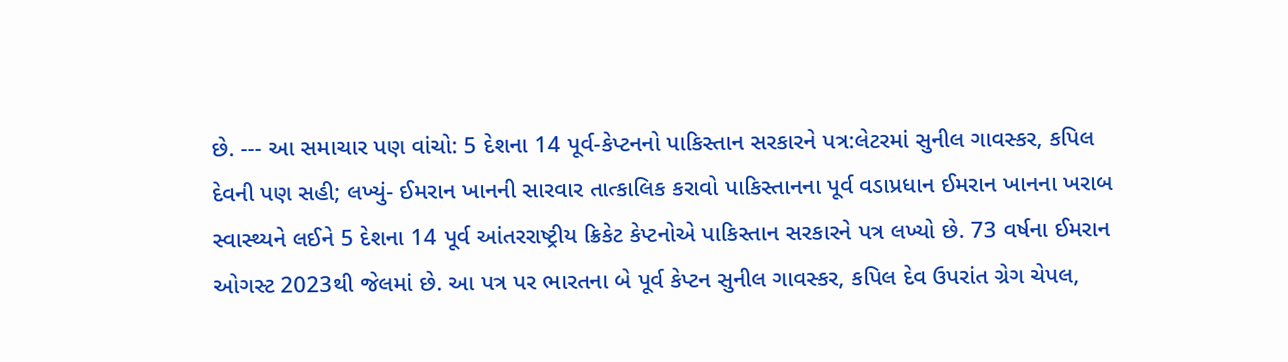છે. --- આ સમાચાર પણ વાંચો: 5 દેશના 14 પૂર્વ-કેપ્ટનનો પાકિસ્તાન સરકારને પત્ર:લેટરમાં સુનીલ ગાવસ્કર, કપિલ દેવની પણ સહી; લખ્યું- ઈમરાન ખાનની સારવાર તાત્કાલિક કરાવો પાકિસ્તાનના પૂર્વ વડાપ્રધાન ઈમરાન ખાનના ખરાબ સ્વાસ્થ્યને લઈને 5 દેશના 14 પૂર્વ આંતરરાષ્ટ્રીય ક્રિકેટ કેપ્ટનોએ પાકિસ્તાન સરકારને પત્ર લખ્યો છે. 73 વર્ષના ઈમરાન ઓગસ્ટ 2023થી જેલમાં છે. આ પત્ર પર ભારતના બે પૂર્વ કેપ્ટન સુનીલ ગાવસ્કર, કપિલ દેવ ઉપરાંત ગ્રેગ ચેપલ,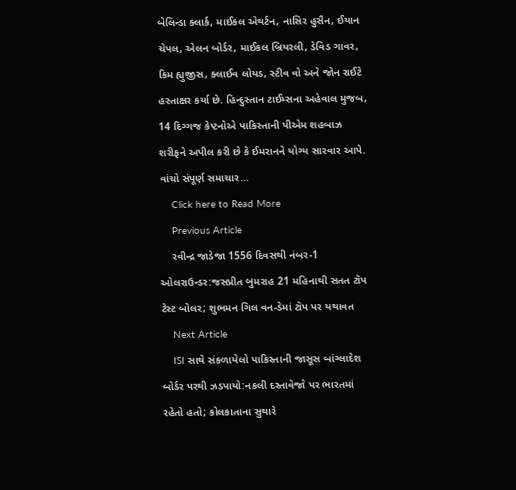બેલિન્ડા ક્લાર્ક, માઈકલ એથર્ટન, નાસિર હુસૈન, ઈયાન ચેપલ, એલન બોર્ડર, માઈકલ બ્રિયરલી, ડેવિડ ગાવર, કિમ હ્યુજીસ, ક્લાઈવ લોયડ, સ્ટીવ વો અને જોન રાઈટે હસ્તાક્ષર કર્યા છે. હિન્દુસ્તાન ટાઈમ્સના અહેવાલ મુજબ, 14 દિગ્ગજ કેપ્ટનોએ પાકિસ્તાની પીએમ શહબાઝ શરીફને અપીલ કરી છે કે ઈમરાનને યોગ્ય સારવાર આપે. વાંચો સંપૂર્ણ સમાચાર...
    Click here to Read More
    Previous Article
    રવીન્દ્ર જાડેજા 1556 દિવસથી નંબર-1 ઓલરાઉન્ડર:જસપ્રીત બુમરાહ 21 મહિનાથી સતત ટૉપ ટેસ્ટ બોલર; શુભમન ગિલ વન-ડેમાં ટૉપ પર યથાવત
    Next Article
    ISI સાથે સંકળાયેલો પાકિસ્તાની જાસૂસ બાંગ્લાદેશ બોર્ડર પરથી ઝડપાયો:નકલી દસ્તાવેજો પર ભારતમાં રહેતો હતો; કોલકાતાના સુથારે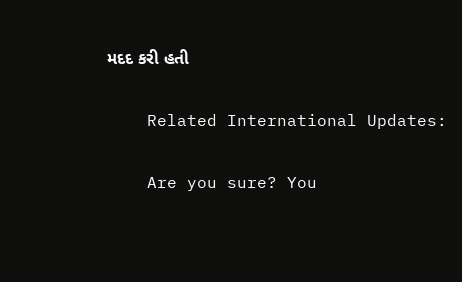મદદ કરી હતી

    Related International Updates:

    Are you sure? You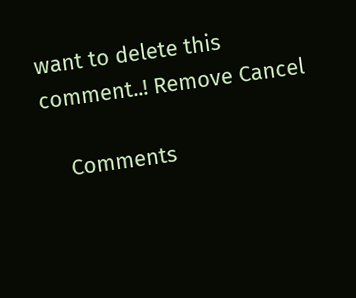want to delete this comment..! Remove Cancel

    Comments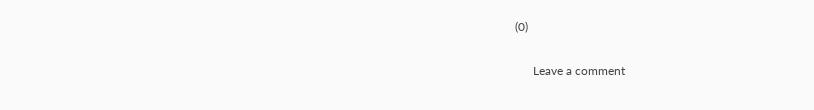(0)

      Leave a comment